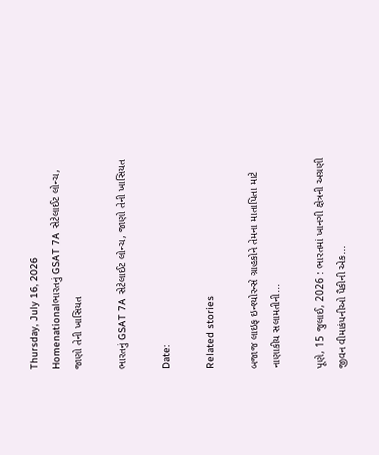Thursday, July 16, 2026
Homenationalભારતનું GSAT 7A સેટેલાઈટ લોન્ચ, જાણો તેની ખાસિયત

ભારતનું GSAT 7A સેટેલાઈટ લોન્ચ, જાણો તેની ખાસિયત

Date:

Related stories

બજાજ લાઇફ ઇન્શ્યોરન્સે ગ્રાહકોને તેમના માતાપિતા માટે નાણાકીય સલામતીની...

પૂણે, 15 જુલાઈ, 2026 : ભારતમાં ખાનગી ક્ષેત્રની અગ્રણી જીવન વીમાકંપનીઓ પૈકીની એક...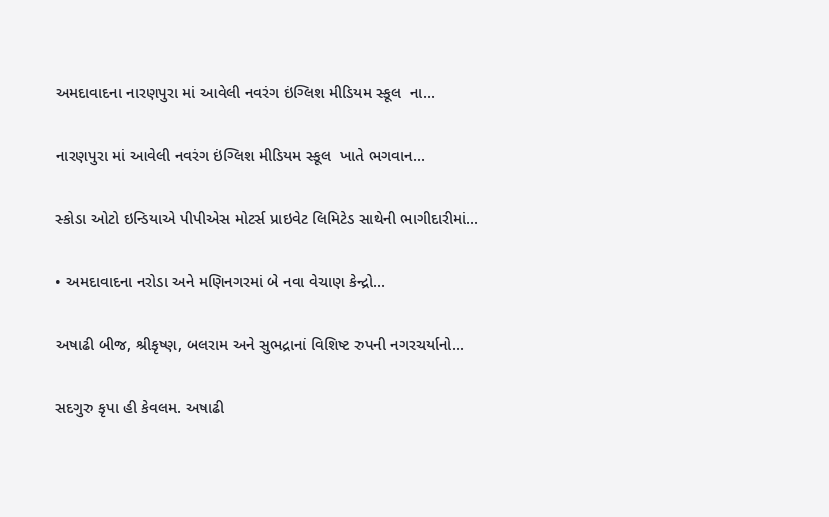અમદાવાદના નારણપુરા માં આવેલી નવરંગ ઇંગ્લિશ મીડિયમ સ્કૂલ  ના...

નારણપુરા માં આવેલી નવરંગ ઇંગ્લિશ મીડિયમ સ્કૂલ  ખાતે ભગવાન...

સ્કોડા ઓટો ઇન્ડિયાએ પીપીએસ મોટર્સ પ્રાઇવેટ લિમિટેડ સાથેની ભાગીદારીમાં...

• અમદાવાદના નરોડા અને મણિનગરમાં બે નવા વેચાણ કેન્દ્રો...

અષાઢી બીજ, શ્રીકૃષ્ણ, બલરામ અને સુભદ્રાનાં વિશિષ્ટ રુપની નગરચર્યાનો...

સદગુરુ કૃપા હી કેવલમ. અષાઢી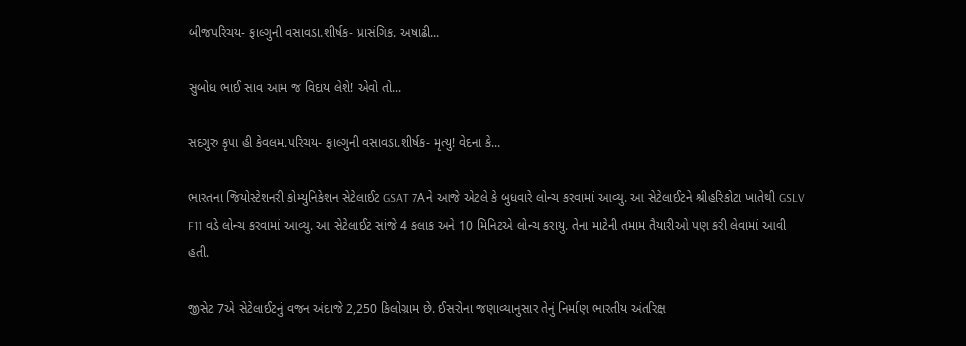બીજપરિચય- ફાલ્ગુની વસાવડા.શીર્ષક- પ્રાસંગિક. અષાઢી...

સુબોધ ભાઈ સાવ આમ જ વિદાય લેશે! એવો તો...

સદગુરુ કૃપા હી કેવલમ.પરિચય- ફાલ્ગુની વસાવડા.શીર્ષક- મૃત્યુ! વેદના કે...

ભારતના જિયોસ્ટેશનરી કોમ્યુનિકેશન સેટેલાઈટ GSAT 7Aને આજે એટલે કે બુધવારે લોન્ચ કરવામાં આવ્યુ. આ સેટેલાઈટને શ્રીહરિકોટા ખાતેથી GSLV F11 વડે લોન્ચ કરવામાં આવ્યુ. આ સેટેલાઈટ સાંજે 4 કલાક અને 10 મિનિટએ લોન્ચ કરાયુ. તેના માટેની તમામ તૈયારીઓ પણ કરી લેવામાં આવી હતી.

જીસેટ 7એ સેટેલાઈટનું વજન અંદાજે 2,250 કિલોગ્રામ છે. ઈસરોના જણાવ્યાનુસાર તેનું નિર્માણ ભારતીય અંતરિક્ષ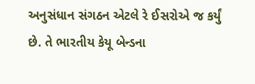અનુસંધાન સંગઠન એટલે રે ઈસરોએ જ કર્યું છે. તે ભારતીય કેયૂ બેન્ડના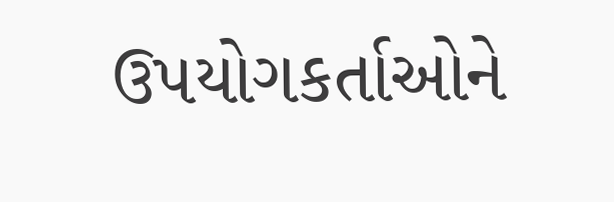ઉપયોગકર્તાઓને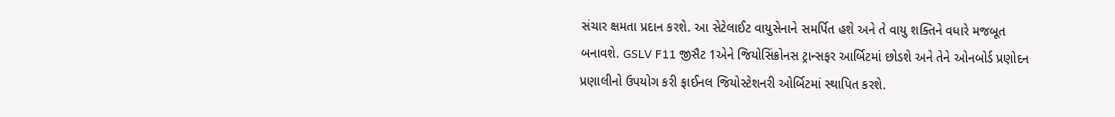સંચાર ક્ષમતા પ્રદાન કરશે. આ સેટેલાઈટ વાયુસેનાને સમર્પિત હશે અને તે વાયુ શક્તિને વધારે મજબૂત બનાવશે. GSLV F11 જીસૈટ 1એને જિયોસિંક્રોનસ ટ્રાન્સફર આર્બિટમાં છોડશે અને તેને ઓનબોર્ડ પ્રણોદન પ્રણાલીનો ઉપયોગ કરી ફાઈનલ જિયોસ્ટેશનરી ઓર્બિટમાં સ્થાપિત કરશે.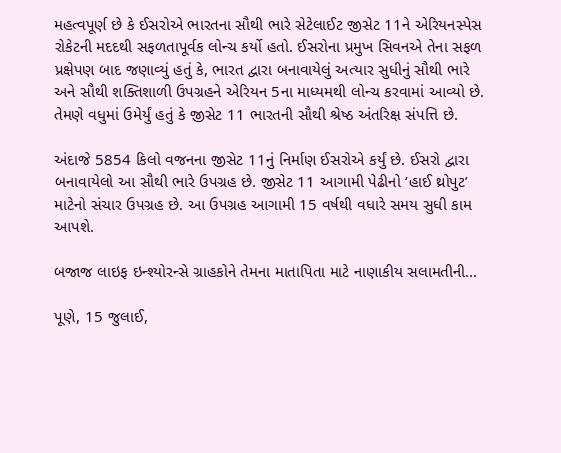મહત્વપૂર્ણ છે કે ઈસરોએ ભારતના સૌથી ભારે સેટેલાઈટ જીસેટ 11ને એરિયનસ્પેસ રોકેટની મદદથી સફળતાપૂર્વક લોન્ચ કર્યો હતો. ઈસરોના પ્રમુખ સિવનએ તેના સફળ પ્રક્ષેપણ બાદ જણાવ્યું હતું કે, ભારત દ્વારા બનાવાયેલું અત્યાર સુધીનું સૌથી ભારે અને સૌથી શક્તિશાળી ઉપગ્રહને એરિયન 5ના માધ્યમથી લોન્ચ કરવામાં આવ્યો છે. તેમણે વધુમાં ઉમેર્યું હતું કે જીસેટ 11 ભારતની સૌથી શ્રેષ્ઠ અંતરિક્ષ સંપત્તિ છે.

અંદાજે 5854 કિલો વજનના જીસેટ 11નું નિર્માણ ઈસરોએ કર્યું છે. ઈસરો દ્વારા બનાવાયેલો આ સૌથી ભારે ઉપગ્રહ છે. જીસેટ 11 આગામી પેઢીનો ‘હાઈ થ્રોપુટ’ માટેનો સંચાર ઉપગ્રહ છે. આ ઉપગ્રહ આગામી 15 વર્ષથી વધારે સમય સુધી કામ આપશે.

બજાજ લાઇફ ઇન્શ્યોરન્સે ગ્રાહકોને તેમના માતાપિતા માટે નાણાકીય સલામતીની...

પૂણે, 15 જુલાઈ,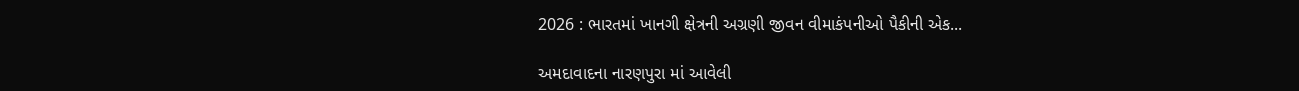2026 : ભારતમાં ખાનગી ક્ષેત્રની અગ્રણી જીવન વીમાકંપનીઓ પૈકીની એક...

અમદાવાદના નારણપુરા માં આવેલી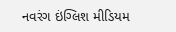નવરંગ ઇંગ્લિશ મીડિયમ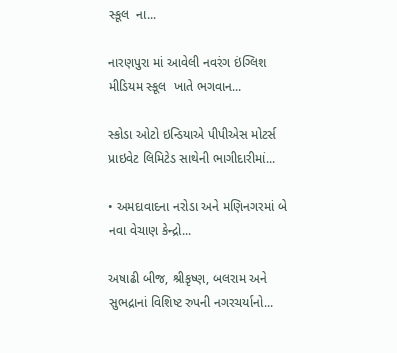સ્કૂલ  ના...

નારણપુરા માં આવેલી નવરંગ ઇંગ્લિશ મીડિયમ સ્કૂલ  ખાતે ભગવાન...

સ્કોડા ઓટો ઇન્ડિયાએ પીપીએસ મોટર્સ પ્રાઇવેટ લિમિટેડ સાથેની ભાગીદારીમાં...

• અમદાવાદના નરોડા અને મણિનગરમાં બે નવા વેચાણ કેન્દ્રો...

અષાઢી બીજ, શ્રીકૃષ્ણ, બલરામ અને સુભદ્રાનાં વિશિષ્ટ રુપની નગરચર્યાનો...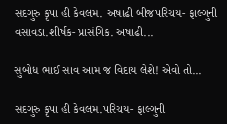સદગુરુ કૃપા હી કેવલમ. અષાઢી બીજપરિચય- ફાલ્ગુની વસાવડા.શીર્ષક- પ્રાસંગિક. અષાઢી...

સુબોધ ભાઈ સાવ આમ જ વિદાય લેશે! એવો તો...

સદગુરુ કૃપા હી કેવલમ.પરિચય- ફાલ્ગુની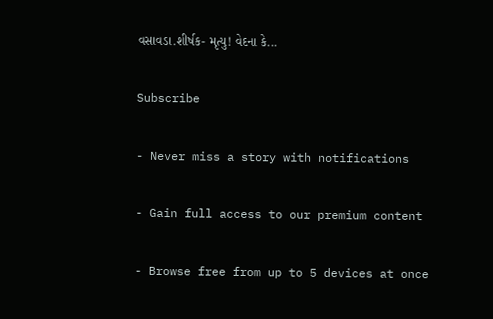વસાવડા.શીર્ષક- મૃત્યુ! વેદના કે...

Subscribe

- Never miss a story with notifications

- Gain full access to our premium content

- Browse free from up to 5 devices at once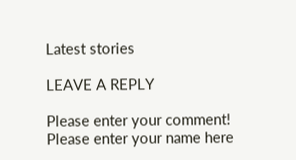Latest stories

LEAVE A REPLY

Please enter your comment!
Please enter your name here